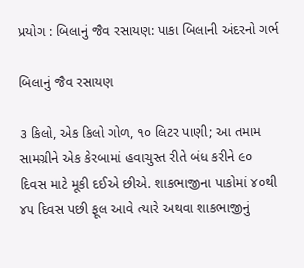પ્રયોગ : બિલાનું જૈવ રસાયણ: પાકા બિલાની અંદરનો ગર્ભ

બિલાનું જૈવ રસાયણ

૩ કિલો, એક કિલો ગોળ, ૧૦ લિટર પાણી; આ તમામ સામગ્રીને એક કેરબામાં હવાચુસ્ત રીતે બંધ કરીને ૯૦ દિવસ માટે મૂકી દઈએ છીએ. શાકભાજીના પાકોમાં ૪૦થી ૪૫ દિવસ પછી ફૂલ આવે ત્યારે અથવા શાકભાજીનું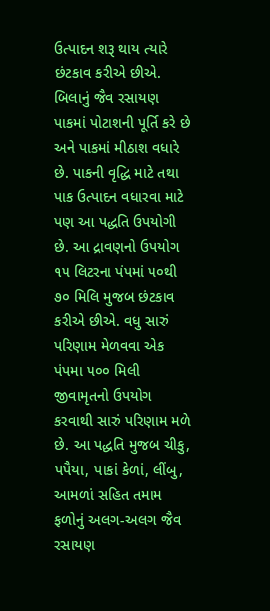ઉત્પાદન શરૂ થાય ત્યારે છંટકાવ કરીએ છીએ. બિલાનું જૈવ રસાયણ પાકમાં પોટાશની પૂર્તિ કરે છે અને પાકમાં મીઠાશ વધારે છે. પાકની વૃદ્ધિ માટે તથા પાક ઉત્પાદન વધારવા માટે પણ આ પદ્ધતિ ઉપયોગી છે. આ દ્રાવણનો ઉપયોગ ૧૫ લિટરના પંપમાં ૫૦થી ૭૦ મિલિ મુજબ છંટકાવ કરીએ છીએ. વધુ સારું પરિણામ મેળવવા એક પંપમા ૫૦૦ મિલી જીવામૃતનો ઉપયોગ કરવાથી સારું પરિણામ મળે છે. આ પદ્ધતિ મુજબ ચીકુ, પપૈયા, પાકાં કેળાં, લીંબુ, આમળાં સહિત તમામ ફળોનું અલગ-અલગ જૈવ રસાયણ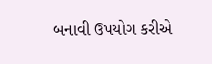બનાવી ઉપયોગ કરીએ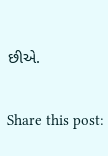છીએ.

Share this post: